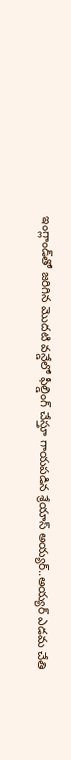ఇంగ్లాండ్‌తో జరిగిన మొదటి వన్డేలో ఫీల్డింగ్ చేస్తూ గాయపడిన శ్రేయాస్ అయ్యర్..అయ్యర్ ఎడమ చేతి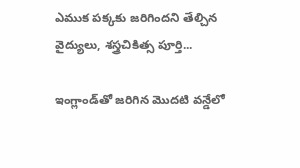ఎముక పక్కకు జరిగిందని తేల్చిన వైద్యులు, శస్త్రచికిత్స పూర్తి...

ఇంగ్లాండ్‌తో జరిగిన మొదటి వన్డేలో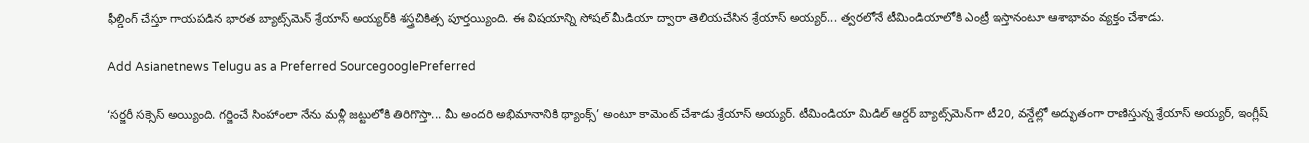ఫీల్డింగ్ చేస్తూ గాయపడిన భారత బ్యాట్స్‌మెన్ శ్రేయాస్ అయ్యర్‌కి శస్త్రచికిత్స పూర్తయ్యింది. ఈ విషయాన్ని సోషల్ మీడియా ద్వారా తెలియచేసిన శ్రేయాస్ అయ్యర్... త్వరలోనే టీమిండియాలోకి ఎంట్రీ ఇస్తానంటూ ఆశాభావం వ్యక్తం చేశాడు.

Add Asianetnews Telugu as a Preferred SourcegooglePreferred

‘సర్జరీ సక్సెస్ అయ్యింది. గర్జించే సింహాంలా నేను మళ్లీ జట్టులోకి తిరిగొస్తా... మీ అందరి అభిమానానికి థ్యాంక్స్’ అంటూ కామెంట్ చేశాడు శ్రేయాస్ అయ్యర్. టీమిండియా మిడిల్ ఆర్డర్ బ్యాట్స్‌మెన్‌గా టీ20, వన్డేల్లో అద్భుతంగా రాణిస్తున్న శ్రేయాస్ అయ్యర్, ఇంగ్లీష్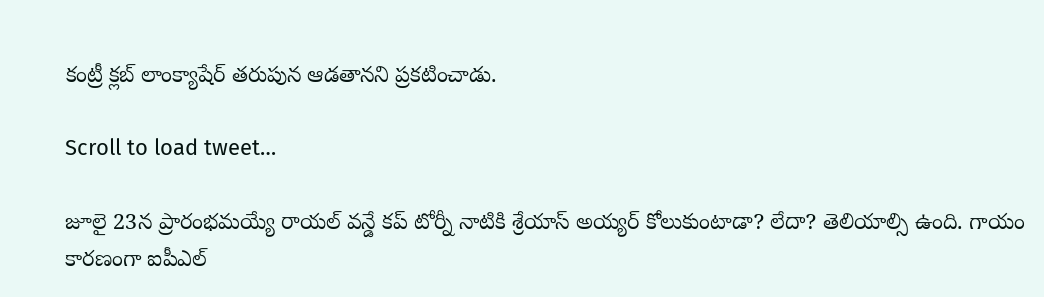కంట్రీ క్లబ్ లాంక్యాషేర్ తరుపున ఆడతానని ప్రకటించాడు.

Scroll to load tweet…

జూలై 23న ప్రారంభమయ్యే రాయల్ వన్డే కప్ టోర్నీ నాటికి శ్రేయాస్ అయ్యర్ కోలుకుంటాడా? లేదా? తెలియాల్సి ఉంది. గాయం కారణంగా ఐపీఎల్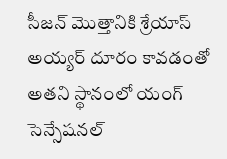సీజన్ మొత్తానికి శ్రేయాస్ అయ్యర్ దూరం కావడంతో అతని స్థానంలో యంగ్ సెన్సేషనల్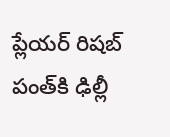ప్లేయర్ రిషబ్ పంత్‌కి ఢిల్లీ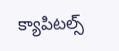క్యాపిటల్స్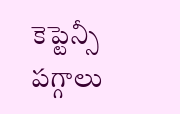కెప్టెన్సీ పగ్గాలు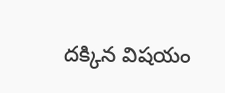దక్కిన విషయం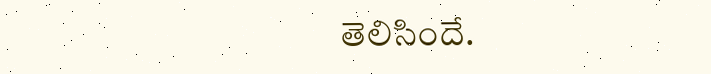తెలిసిందే.